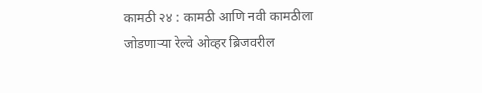कामठी २४ : कामठी आणि नवी कामठीला जोडणाऱ्या रेल्वे ओव्हर ब्रिजवरील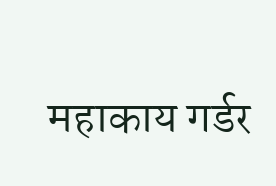महाकाय गर्डर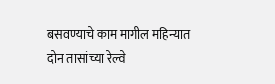बसवण्याचे काम मागील महिन्यात दोन तासांच्या रेल्वे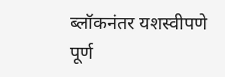ब्लॉकनंतर यशस्वीपणे पूर्ण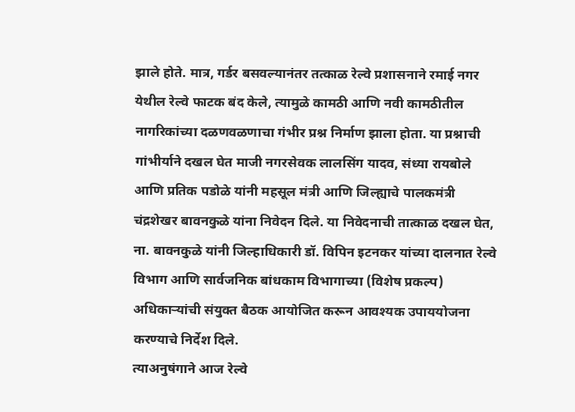झाले होते. मात्र, गर्डर बसवल्यानंतर तत्काळ रेल्वे प्रशासनाने रमाई नगर येथील रेल्वे फाटक बंद केले, त्यामुळे कामठी आणि नवी कामठीतील नागरिकांच्या दळणवळणाचा गंभीर प्रश्न निर्माण झाला होता. या प्रश्नाची गांभीर्याने दखल घेत माजी नगरसेवक लालसिंग यादव, संध्या रायबोले आणि प्रतिक पडोळे यांनी महसूल मंत्री आणि जिल्ह्याचे पालकमंत्री चंद्रशेखर बावनकुळे यांना निवेदन दिले. या निवेदनाची तात्काळ दखल घेत, ना. बावनकुळे यांनी जिल्हाधिकारी डॉ. विपिन इटनकर यांच्या दालनात रेल्वे विभाग आणि सार्वजनिक बांधकाम विभागाच्या (विशेष प्रकल्प) अधिकाऱ्यांची संयुक्त बैठक आयोजित करून आवश्यक उपाययोजना करण्याचे निर्देश दिले.
त्याअनुषंगाने आज रेल्वे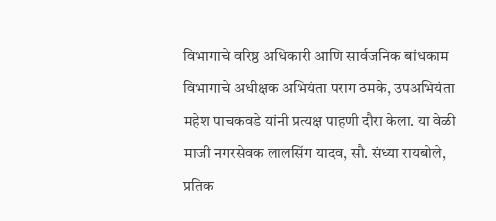विभागाचे वरिष्ठ अधिकारी आणि सार्वजनिक बांधकाम विभागाचे अधीक्षक अभियंता पराग ठमके, उपअभियंता महेश पाचकवडे यांनी प्रत्यक्ष पाहणी दौरा केला. या वेळी माजी नगरसेवक लालसिंग यादव, सौ. संध्या रायबोले, प्रतिक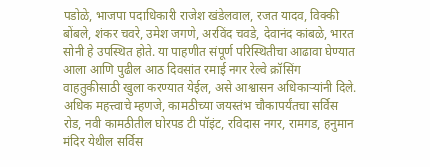पडोळे, भाजपा पदाधिकारी राजेश खंडेलवाल, रजत यादव, विक्की बोंबले, शंकर चवरे, उमेश जगणे, अरविंद चवडे, देवानंद कांबळे, भारत सोनी हे उपस्थित होते. या पाहणीत संपूर्ण परिस्थितीचा आढावा घेण्यात आला आणि पुढील आठ दिवसांत रमाई नगर रेल्वे क्रॉसिंग वाहतुकीसाठी खुला करण्यात येईल, असे आश्वासन अधिकाऱ्यांनी दिले.
अधिक महत्त्वाचे म्हणजे, कामठीच्या जयस्तंभ चौकापर्यंतचा सर्विस रोड, नवी कामठीतील घोरपड टी पॉइंट, रविदास नगर, रामगड, हनुमान मंदिर येथील सर्विस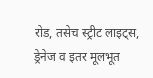रोड, तसेच स्ट्रीट लाइट्स, ड्रेनेज व इतर मूलभूत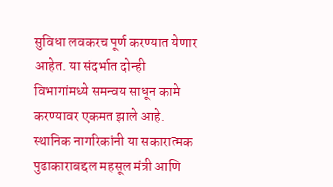सुविधा लवकरच पूर्ण करण्यात येणार आहेत. या संदर्भात दोन्ही विभागांमध्ये समन्वय साधून कामे करण्यावर एकमत झाले आहे. स्थानिक नागरिकांनी या सकारात्मक पुढाकाराबद्दल महसूल मंत्री आणि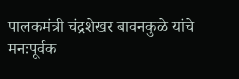पालकमंत्री चंद्रशेखर बावनकुळे यांचे मनःपूर्वक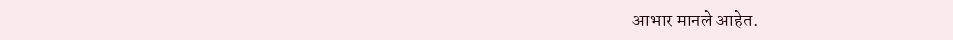आभार मानले आहेत.